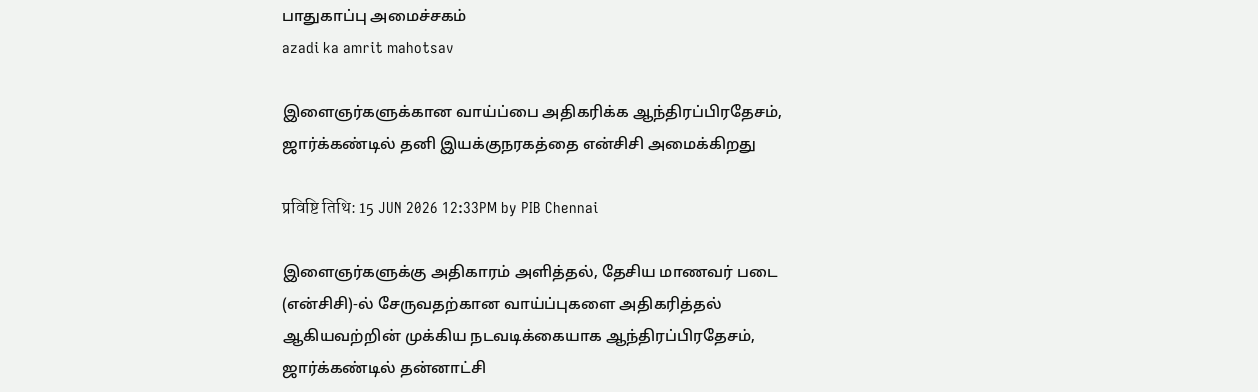பாதுகாப்பு அமைச்சகம்
azadi ka amrit mahotsav

இளைஞர்களுக்கான வாய்ப்பை அதிகரிக்க ஆந்திரப்பிரதேசம், ஜார்க்கண்டில் தனி இயக்குநரகத்தை என்சிசி அமைக்கிறது

प्रविष्टि तिथि: 15 JUN 2026 12:33PM by PIB Chennai

இளைஞர்களுக்கு அதிகாரம் அளித்தல், தேசிய மாணவர் படை (என்சிசி)-ல் சேருவதற்கான வாய்ப்புகளை அதிகரித்தல் ஆகியவற்றின் முக்கிய நடவடிக்கையாக ஆந்திரப்பிரதேசம், ஜார்க்கண்டில் தன்னாட்சி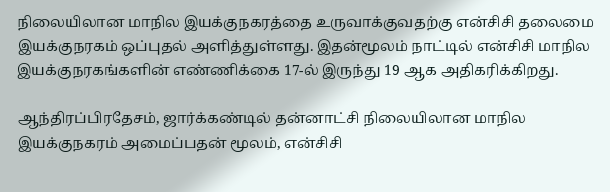நிலையிலான மாநில இயக்குநகரத்தை உருவாக்குவதற்கு என்சிசி தலைமை இயக்குநரகம் ஒப்புதல் அளித்துள்ளது. இதன்மூலம் நாட்டில் என்சிசி மாநில இயக்குநரகங்களின் எண்ணிக்கை 17-ல் இருந்து 19 ஆக அதிகரிக்கிறது.

ஆந்திரப்பிரதேசம், ஜார்க்கண்டில் தன்னாட்சி நிலையிலான மாநில இயக்குநகரம் அமைப்பதன் மூலம், என்சிசி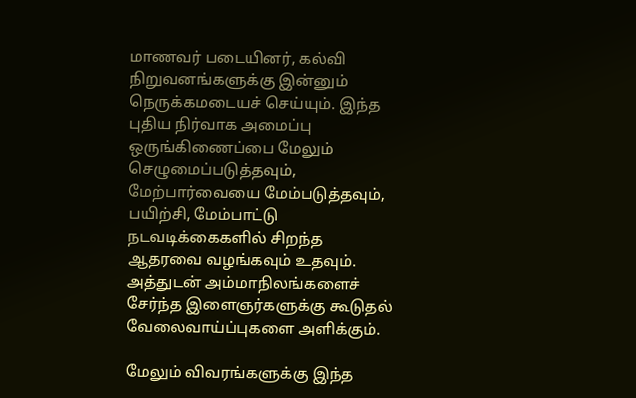மாணவர் படையினர், கல்வி நிறுவனங்களுக்கு இன்னும் நெருக்கமடையச் செய்யும். இந்த புதிய நிர்வாக அமைப்பு ஒருங்கிணைப்பை மேலும் செழுமைப்படுத்தவும், மேற்பார்வையை மேம்படுத்தவும், பயிற்சி, மேம்பாட்டு நடவடிக்கைகளில் சிறந்த ஆதரவை வழங்கவும் உதவும். அத்துடன் அம்மாநிலங்களைச் சேர்ந்த இளைஞர்களுக்கு கூடுதல் வேலைவாய்ப்புகளை அளிக்கும்.

மேலும் விவரங்களுக்கு இந்த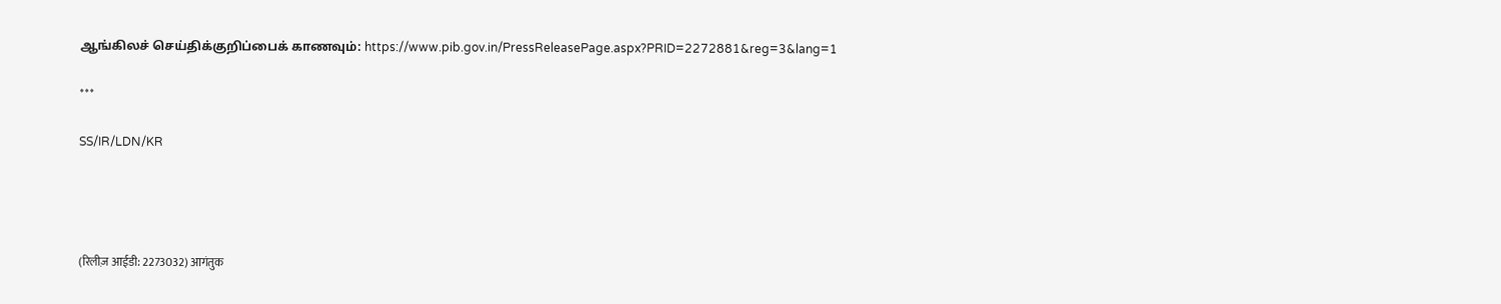ஆங்கிலச் செய்திக்குறிப்பைக் காணவும்: https://www.pib.gov.in/PressReleasePage.aspx?PRID=2272881&reg=3&lang=1

***

SS/IR/LDN/KR




(रिलीज़ आईडी: 2273032) आगंतुक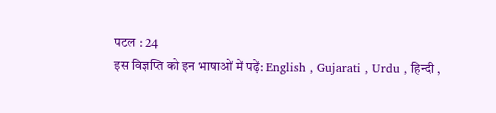पटल : 24
इस विज्ञप्ति को इन भाषाओं में पढ़ें: English , Gujarati , Urdu , हिन्दी ,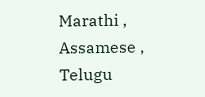Marathi , Assamese , Telugu